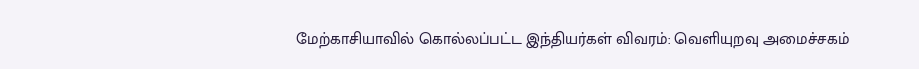மேற்காசியாவில் கொல்லப்பட்ட இந்தியர்கள் விவரம்: வெளியுறவு அமைச்சகம்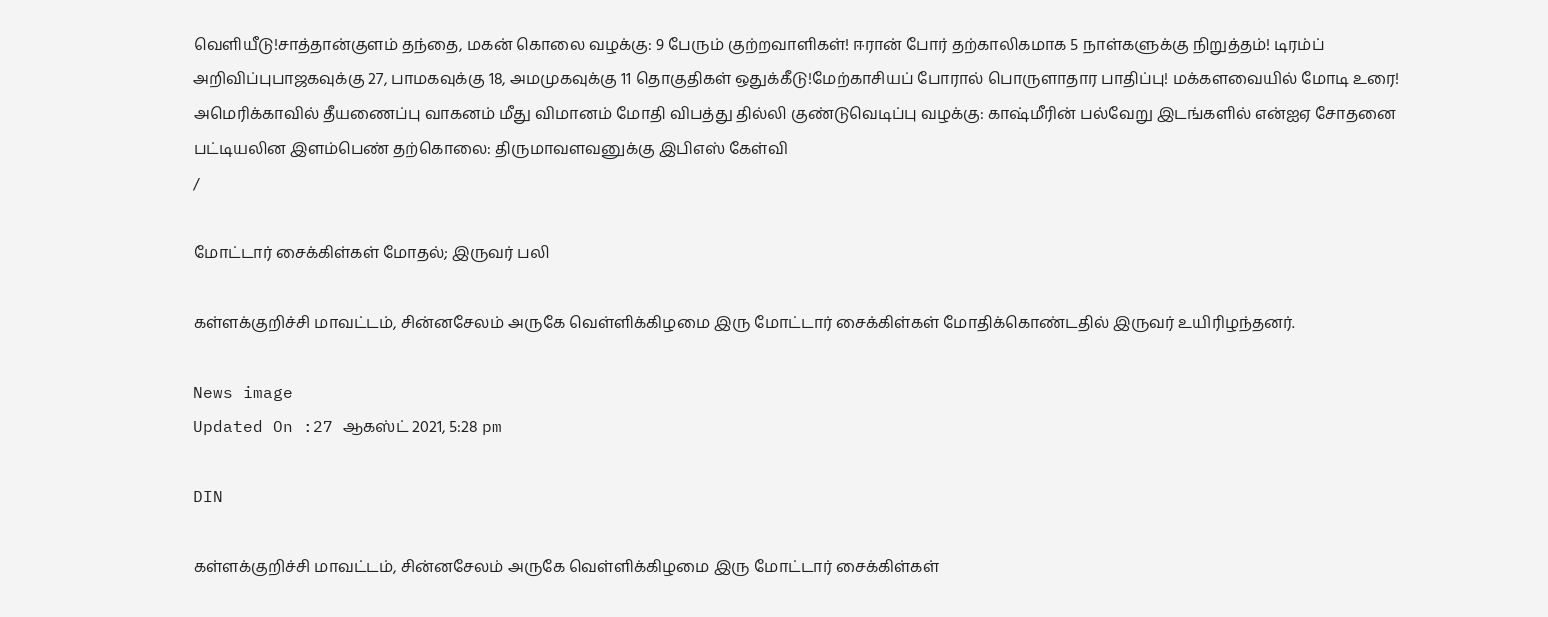வெளியீடு!சாத்தான்குளம் தந்தை, மகன் கொலை வழக்கு: 9 பேரும் குற்றவாளிகள்! ஈரான் போர் தற்காலிகமாக 5 நாள்களுக்கு நிறுத்தம்! டிரம்ப் அறிவிப்புபாஜகவுக்கு 27, பாமகவுக்கு 18, அமமுகவுக்கு 11 தொகுதிகள் ஒதுக்கீடு!மேற்காசியப் போரால் பொருளாதார பாதிப்பு! மக்களவையில் மோடி உரை! அமெரிக்காவில் தீயணைப்பு வாகனம் மீது விமானம் மோதி விபத்து தில்லி குண்டுவெடிப்பு வழக்கு: காஷ்மீரின் பல்வேறு இடங்களில் என்ஐஏ சோதனை பட்டியலின இளம்பெண் தற்கொலை: திருமாவளவனுக்கு இபிஎஸ் கேள்வி
/

மோட்டார் சைக்கிள்கள் மோதல்; இருவர் பலி

கள்ளக்குறிச்சி மாவட்டம், சின்னசேலம் அருகே வெள்ளிக்கிழமை இரு மோட்டார் சைக்கிள்கள் மோதிக்கொண்டதில் இருவர் உயிரிழந்தனர்.

News image
Updated On :27 ஆகஸ்ட் 2021, 5:28 pm

DIN

கள்ளக்குறிச்சி மாவட்டம், சின்னசேலம் அருகே வெள்ளிக்கிழமை இரு மோட்டார் சைக்கிள்கள்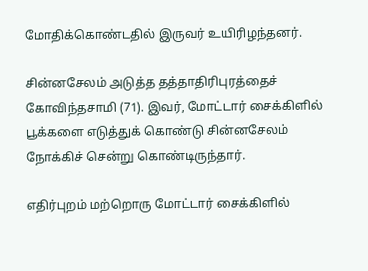மோதிக்கொண்டதில் இருவர் உயிரிழந்தனர்.

சின்னசேலம் அடுத்த தத்தாதிரிபுரத்தைச் கோவிந்தசாமி (71). இவர், மோட்டார் சைக்கிளில் பூக்களை எடுத்துக் கொண்டு சின்னசேலம் நோக்கிச் சென்று கொண்டிருந்தார்.

எதிர்புறம் மற்றொரு மோட்டார் சைக்கிளில்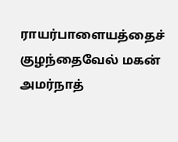ராயர்பாளையத்தைச் குழந்தைவேல் மகன் அமர்நாத்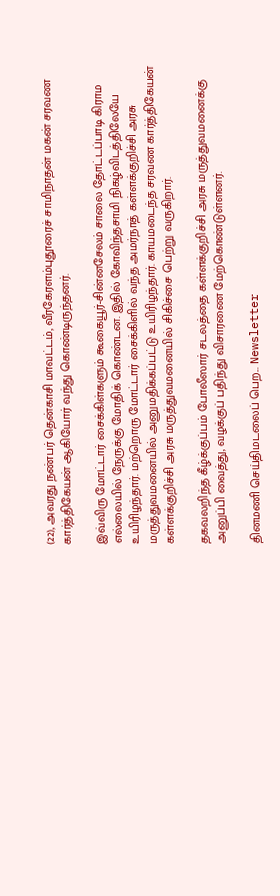(22), அவரது நண்பர் தென்காசி மாவட்டம், வீரகேரளம்புதூரைச் சாமிநாதன் மகன் சரவண கார்த்திகேயன் ஆகியோர் வந்து கொண்டிருந்தனர்.

இவ்விரு மோட்டார் சைக்கிள்களும் கூகையூர்-சின்னசேலம் சாலை தோட்டப்பாடி கிராம எல்லையில் நேருக்கு மோதிக் கொண்டன. இதில் கோவிந்தசாமி நிகழ்விடத்திலேயே உயிரிழந்தார். மற்றொரு மோட்டார் சைக்கிளில் வந்த அமர்நாத் கள்ளக்குறிச்சி அரசு மருத்துவமனையில் அனுமதிக்கப்பட்டு உயிரிழந்தார். காயமடைந்த சரவண கார்த்திகேயன் கள்ளக்குறிச்சி அரசு மருத்துவமனையில் சிகிச்சை பெற்று வருகிறார்.

தகவலறிந்த கீழ்க்குப்பம் போலீஸார் சடலத்தை கள்ளக்குறிச்சி அரசு மருத்துவமனைக்கு அனுப்பி வைத்து, வழக்குப் பதிந்து விசாரணை மேற்கொண்டுள்ளனர்.

தினமணி செய்திமடலைப் பெற... Newsletter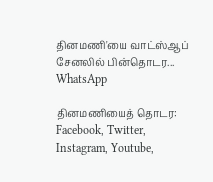தினமணி'யை வாட்ஸ்ஆப் சேனலில் பின்தொடர... WhatsApp

தினமணியைத் தொடர: Facebook, Twitter, Instagram, Youtube,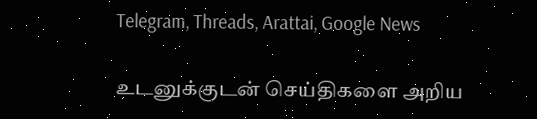Telegram, Threads, Arattai, Google News

உடனுக்குடன் செய்திகளை அறிய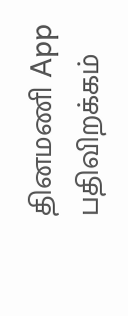தினமணி App பதிவிறக்கம்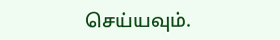செய்யவும்.